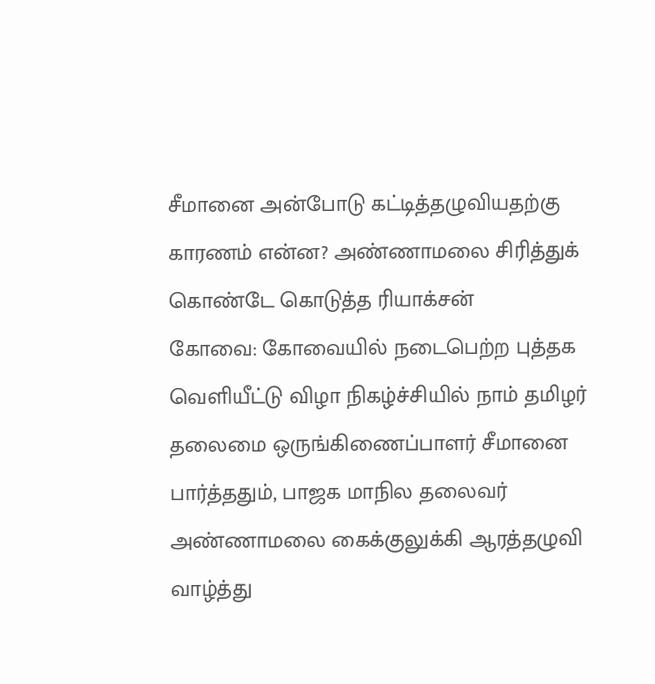சீமானை அன்போடு கட்டித்தழுவியதற்கு காரணம் என்ன? அண்ணாமலை சிரித்துக் கொண்டே கொடுத்த ரியாக்சன்
கோவை: கோவையில் நடைபெற்ற புத்தக வெளியீட்டு விழா நிகழ்ச்சியில் நாம் தமிழர் தலைமை ஒருங்கிணைப்பாளர் சீமானை பார்த்ததும், பாஜக மாநில தலைவர் அண்ணாமலை கைக்குலுக்கி ஆரத்தழுவி வாழ்த்து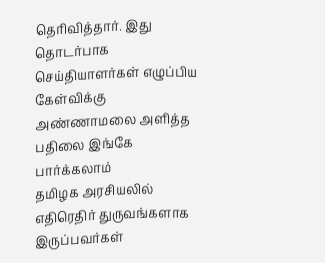தெரிவித்தார். இது தொடர்பாக செய்தியாளர்கள் எழுப்பிய கேள்விக்கு அண்ணாமலை அளித்த பதிலை இங்கே பார்க்கலாம்
தமிழக அரசியலில் எதிரெதிர் துருவங்களாக இருப்பவர்கள்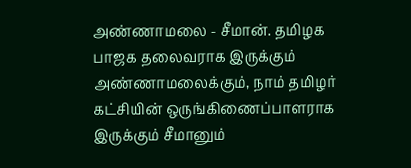அண்ணாமலை - சீமான். தமிழக பாஜக தலைவராக இருக்கும் அண்ணாமலைக்கும், நாம் தமிழர் கட்சியின் ஒருங்கிணைப்பாளராக இருக்கும் சீமானும்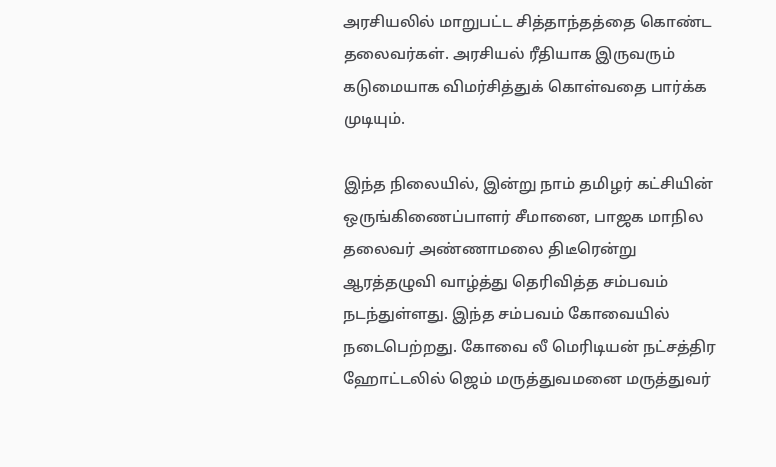அரசியலில் மாறுபட்ட சித்தாந்தத்தை கொண்ட தலைவர்கள். அரசியல் ரீதியாக இருவரும் கடுமையாக விமர்சித்துக் கொள்வதை பார்க்க முடியும்.

இந்த நிலையில், இன்று நாம் தமிழர் கட்சியின் ஒருங்கிணைப்பாளர் சீமானை, பாஜக மாநில தலைவர் அண்ணாமலை திடீரென்று ஆரத்தழுவி வாழ்த்து தெரிவித்த சம்பவம் நடந்துள்ளது. இந்த சம்பவம் கோவையில் நடைபெற்றது. கோவை லீ மெரிடியன் நட்சத்திர ஹோட்டலில் ஜெம் மருத்துவமனை மருத்துவர்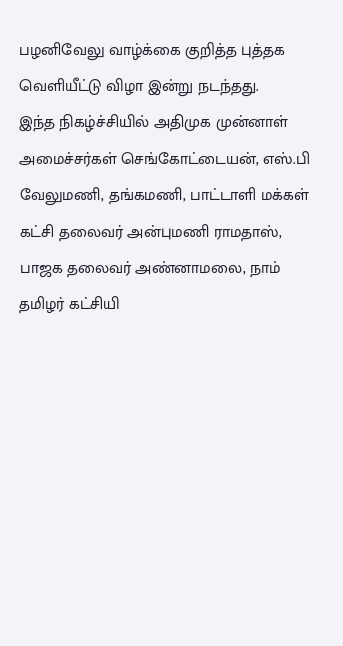பழனிவேலு வாழ்க்கை குறித்த புத்தக வெளியீட்டு விழா இன்று நடந்தது.
இந்த நிகழ்ச்சியில் அதிமுக முன்னாள் அமைச்சர்கள் செங்கோட்டையன், எஸ்.பி வேலுமணி, தங்கமணி, பாட்டாளி மக்கள் கட்சி தலைவர் அன்புமணி ராமதாஸ், பாஜக தலைவர் அண்னாமலை, நாம் தமிழர் கட்சியி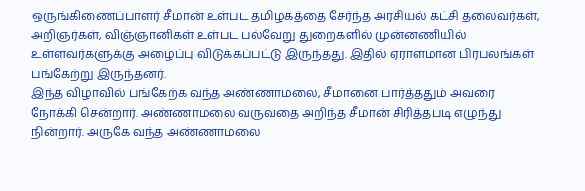ஒருங்கிணைப்பாளர் சீமான் உள்பட தமிழகத்தை சேர்ந்த அரசியல் கட்சி தலைவர்கள், அறிஞர்கள், விஞ்ஞானிகள் உள்பட பல்வேறு துறைகளில் முன்னணியில் உள்ளவர்களுக்கு அழைப்பு விடுக்கப்பட்டு இருந்தது. இதில் ஏராளமான பிரபலங்கள் பங்கேற்று இருந்தனர்.
இந்த விழாவில் பங்கேற்க வந்த அண்ணாமலை, சீமானை பார்த்ததும் அவரை நோக்கி சென்றார். அண்ணாமலை வருவதை அறிந்த சீமான் சிரித்தபடி எழுந்து நின்றார். அருகே வந்த அண்ணாமலை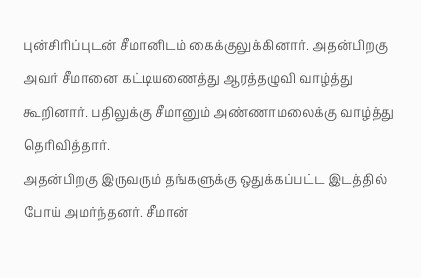புன்சிரிப்புடன் சீமானிடம் கைக்குலுக்கினார். அதன்பிறகு அவர் சீமானை கட்டியணைத்து ஆரத்தழுவி வாழ்த்து கூறினார். பதிலுக்கு சீமானும் அண்ணாமலைக்கு வாழ்த்து தெரிவித்தார்.
அதன்பிறகு இருவரும் தங்களுக்கு ஒதுக்கப்பட்ட இடத்தில் போய் அமர்ந்தனர். சீமான்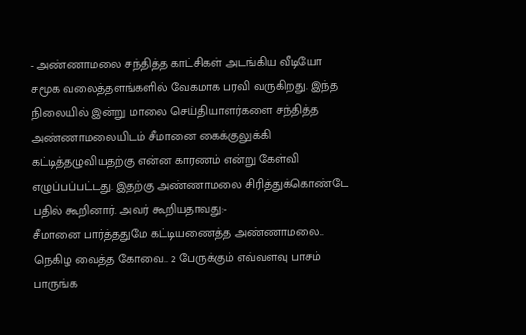- அண்ணாமலை சந்தித்த காட்சிகள் அடங்கிய வீடியோ சமூக வலைத்தளங்களில் வேகமாக பரவி வருகிறது. இந்த நிலையில் இன்று மாலை செய்தியாளர்களை சந்தித்த அண்ணாமலையிடம் சீமானை கைக்குலுக்கி கட்டித்தழுவியதற்கு என்ன காரணம் என்று கேள்வி எழுப்பப்பட்டது. இதற்கு அண்ணாமலை சிரித்துக்கொண்டே பதில் கூறினார். அவர் கூறியதாவது:-
சீமானை பார்த்ததுமே கட்டியணைத்த அண்ணாமலை.. நெகிழ வைத்த கோவை.. 2 பேருக்கும் எவ்வளவு பாசம் பாருங்க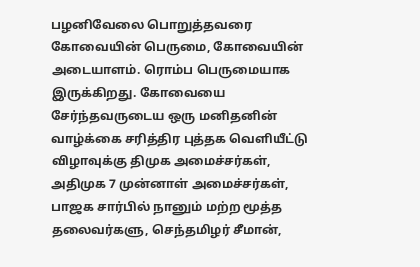பழனிவேலை பொறுத்தவரை கோவையின் பெருமை, கோவையின் அடையாளம். ரொம்ப பெருமையாக இருக்கிறது. கோவையை சேர்ந்தவருடைய ஒரு மனிதனின் வாழ்க்கை சரித்திர புத்தக வெளியீட்டு விழாவுக்கு திமுக அமைச்சர்கள், அதிமுக 7 முன்னாள் அமைச்சர்கள், பாஜக சார்பில் நானும் மற்ற மூத்த தலைவர்களு, செந்தமிழர் சீமான்,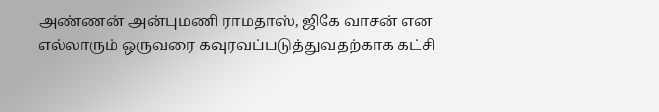அண்ணன் அன்புமணி ராமதாஸ், ஜிகே வாசன் என எல்லாரும் ஒருவரை கவுரவப்படுத்துவதற்காக கட்சி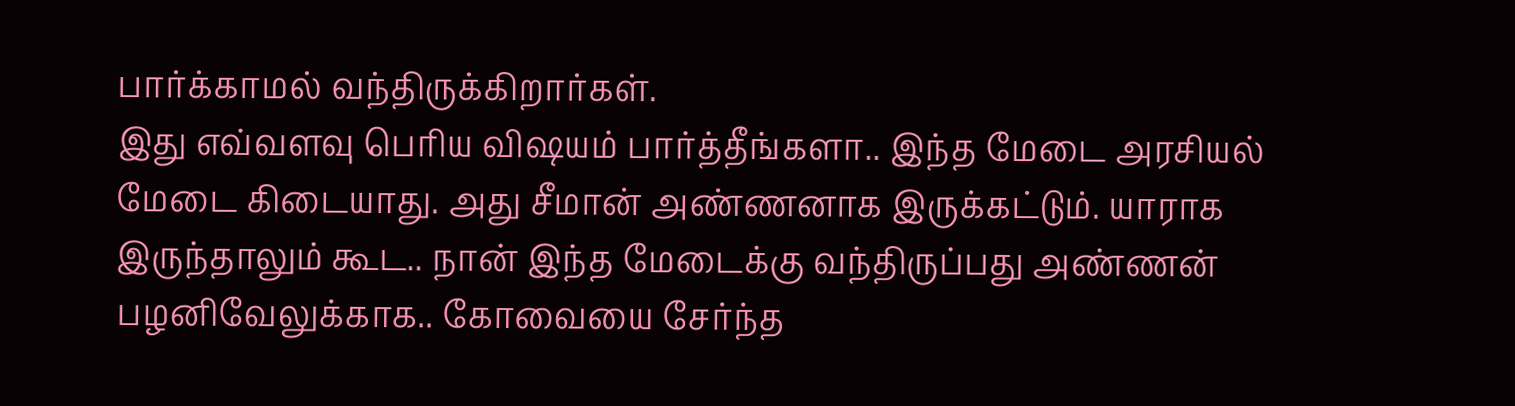பார்க்காமல் வந்திருக்கிறார்கள்.
இது எவ்வளவு பெரிய விஷயம் பார்த்தீங்களா.. இந்த மேடை அரசியல் மேடை கிடையாது. அது சீமான் அண்ணனாக இருக்கட்டும். யாராக இருந்தாலும் கூட.. நான் இந்த மேடைக்கு வந்திருப்பது அண்ணன் பழனிவேலுக்காக.. கோவையை சேர்ந்த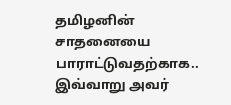தமிழனின் சாதனையை பாராட்டுவதற்காக.. இவ்வாறு அவர்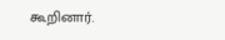கூறினார்.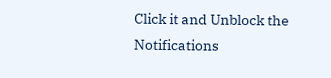Click it and Unblock the Notifications